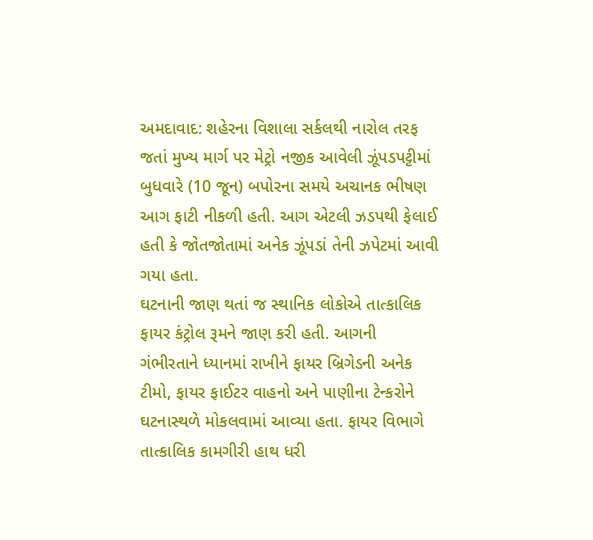અમદાવાદ: શહેરના વિશાલા સર્કલથી નારોલ તરફ જતાં મુખ્ય માર્ગ પર મેટ્રો નજીક આવેલી ઝૂંપડપટ્ટીમાં બુધવારે (10 જૂન) બપોરના સમયે અચાનક ભીષણ આગ ફાટી નીકળી હતી. આગ એટલી ઝડપથી ફેલાઈ હતી કે જોતજોતામાં અનેક ઝૂંપડાં તેની ઝપેટમાં આવી ગયા હતા.
ઘટનાની જાણ થતાં જ સ્થાનિક લોકોએ તાત્કાલિક ફાયર કંટ્રોલ રૂમને જાણ કરી હતી. આગની ગંભીરતાને ધ્યાનમાં રાખીને ફાયર બ્રિગેડની અનેક ટીમો, ફાયર ફાઈટર વાહનો અને પાણીના ટેન્કરોને ઘટનાસ્થળે મોકલવામાં આવ્યા હતા. ફાયર વિભાગે તાત્કાલિક કામગીરી હાથ ધરી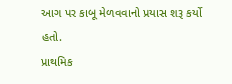આગ પર કાબૂ મેળવવાનો પ્રયાસ શરૂ કર્યો હતો.
પ્રાથમિક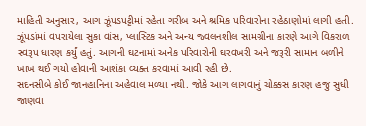માહિતી અનુસાર, આગ ઝૂંપડપટ્ટીમાં રહેતા ગરીબ અને શ્રમિક પરિવારોના રહેઠાણોમાં લાગી હતી. ઝૂંપડાંમાં વપરાયેલા સુકા વાંસ, પ્લાસ્ટિક અને અન્ય જ્વલનશીલ સામગ્રીના કારણે આગે વિકરાળ સ્વરૂપ ધારણ કર્યું હતું. આગની ઘટનામાં અનેક પરિવારોની ઘરવખરી અને જરૂરી સામાન બળીને ખાખ થઈ ગયો હોવાની આશંકા વ્યક્ત કરવામાં આવી રહી છે.
સદનસીબે કોઈ જાનહાનિના અહેવાલ મળ્યા નથી. જોકે આગ લાગવાનું ચોક્કસ કારણ હજુ સુધી જાણવા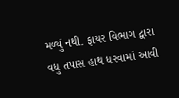મળ્યું નથી. ફાયર વિભાગ દ્વારા વધુ તપાસ હાથ ધરવામાં આવી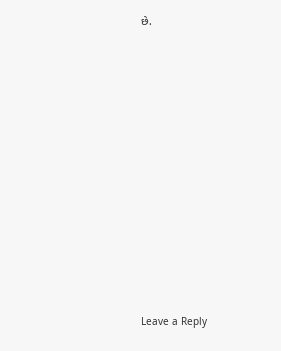છે.














Leave a Reply